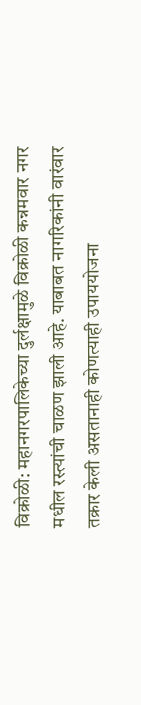विक्रोळी: महानगरपालिकेच्या दुर्लक्षामुळे विक्रोळी कन्नमवार नगर मधील रस्त्यांची चाळण झाली आहे. याबाबत नागरिकांनी वारंवार तक्रार केली असतानाही कोणत्याही उपाययोजना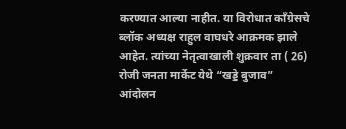करण्यात आल्या नाहीत. या विरोधात काँग्रेसचे ब्लॉक अध्यक्ष राहुल वाघधरे आक्रमक झाले आहेत. त्यांच्या नेतृत्वाखाली शुक्रवार ता ( 26) रोजी जनता मार्केट येथे “खड्डे बुजाव” आंदोलन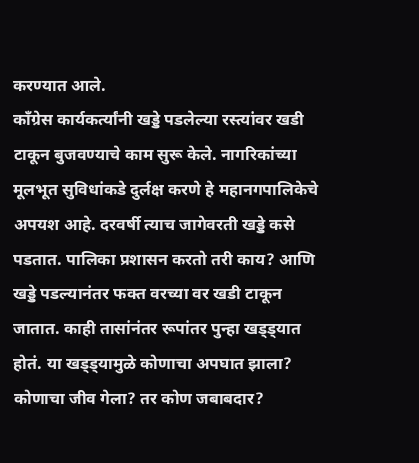करण्यात आले.
काँग्रेस कार्यकर्त्यांनी खड्डे पडलेल्या रस्त्यांवर खडी टाकून बुजवण्याचे काम सुरू केले. नागरिकांच्या मूलभूत सुविधांकडे दुर्लक्ष करणे हे महानगपालिकेचे अपयश आहे. दरवर्षी त्याच जागेवरती खड्डे कसे पडतात. पालिका प्रशासन करतो तरी काय? आणि खड्डे पडल्यानंतर फक्त वरच्या वर खडी टाकून जातात. काही तासांनंतर रूपांतर पुन्हा खड्ड्यात होतं. या खड्ड्यामुळे कोणाचा अपघात झाला? कोणाचा जीव गेला? तर कोण जबाबदार?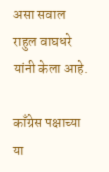असा सवाल राहुल वाघधरे यांनी केला आहे.

काँग्रेस पक्षाच्या या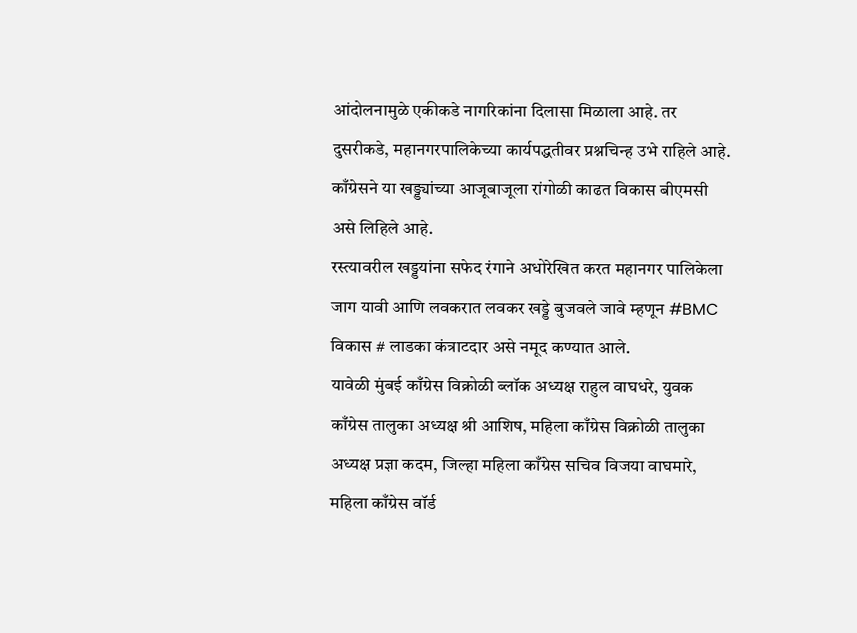आंदोलनामुळे एकीकडे नागरिकांना दिलासा मिळाला आहे. तर दुसरीकडे, महानगरपालिकेच्या कार्यपद्धतीवर प्रश्नचिन्ह उभे राहिले आहे. काँग्रेसने या खड्ड्यांच्या आजूबाजूला रांगोळी काढत विकास बीएमसी असे लिहिले आहे.
रस्त्यावरील खड्डयांना सफेद रंगाने अधोरेखित करत महानगर पालिकेला जाग यावी आणि लवकरात लवकर खड्डे बुजवले जावे म्हणून #BMC विकास # लाडका कंत्राटदार असे नमूद कण्यात आले.
यावेळी मुंबई काँग्रेस विक्रोळी ब्लॉक अध्यक्ष राहुल वाघधरे, युवक काँग्रेस तालुका अध्यक्ष श्री आशिष, महिला काँग्रेस विक्रोळी तालुका अध्यक्ष प्रज्ञा कदम, जिल्हा महिला काँग्रेस सचिव विजया वाघमारे, महिला काँग्रेस वॉर्ड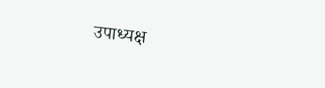उपाध्यक्ष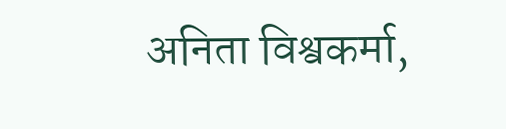अनिता विश्वकर्मा,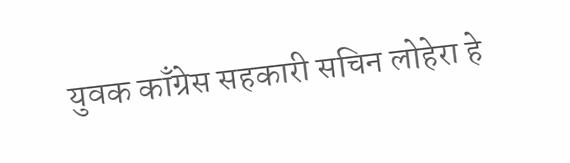युवक काँग्रेस सहकारी सचिन लोहेरा हे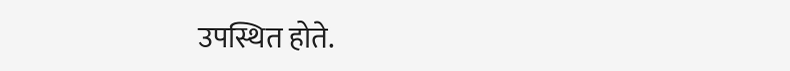उपस्थित होते.